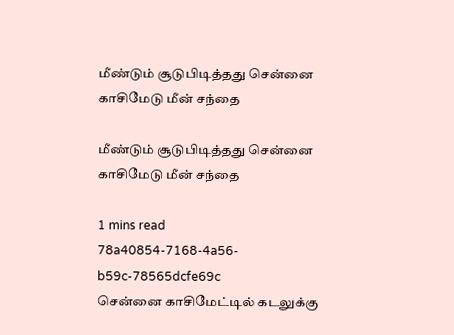மீண்டும் சூடுபிடித்தது சென்னை காசிமேடு மீன் சந்தை

மீண்டும் சூடுபிடித்தது சென்னை காசிமேடு மீன் சந்தை

1 mins read
78a40854-7168-4a56-b59c-78565dcfe69c
சென்னை காசிமேட்டில் கடலுக்கு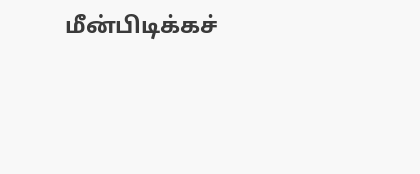மீன்பிடிக்கச்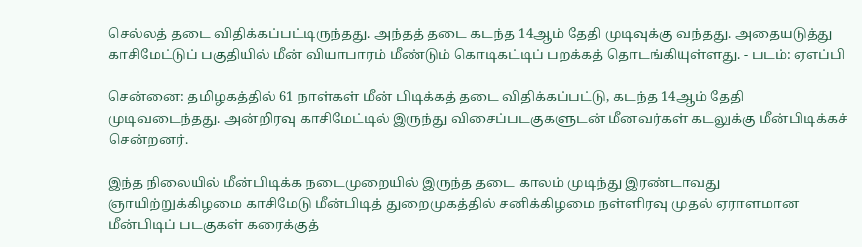செல்லத் தடை விதிக்கப்பட்டிருந்தது. அந்தத் தடை கடந்த 14ஆம் தேதி முடிவுக்கு வந்தது. அதையடுத்து காசிமேட்டுப் பகுதியில் மீன் வியாபாரம் மீண்டும் கொடிகட்டிப் பறக்கத் தொடங்கியுள்ளது. - படம்: ஏஎப்பி

சென்னை: தமிழகத்தில் 61 நாள்கள் மீன் பிடிக்கத் தடை விதிக்கப்பட்டு, கடந்த 14ஆம் தேதி முடிவடைந்தது. அன்றிரவு காசிமேட்டில் இருந்து விசைப்படகுகளுடன் மீனவர்கள் கடலுக்கு மீன்பிடிக்கச் சென்றனர்.

இந்த நிலையில் மீன்பிடிக்க நடைமுறையில் இருந்த தடை காலம் முடிந்து இரண்டாவது ஞாயிற்றுக்கிழமை காசிமேடு மீன்பிடித் துறைமுகத்தில் சனிக்கிழமை நள்ளிரவு முதல் ஏராளமான மீன்பிடிப் படகுகள் கரைக்குத்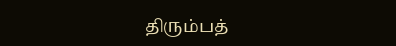திரும்பத்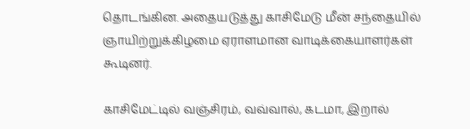தொடங்கின. அதையடுத்து காசிமேடு மீன் சந்தையில் ஞாயிற்றுக்கிழமை ஏராளமான வாடிக்கையாளர்கள் கூடினர்.

காசிமேட்டில் வஞ்சிரம், வவ்வால், கடமா, இறால்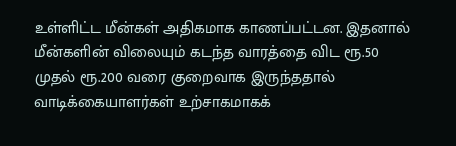உள்ளிட்ட மீன்கள் அதிகமாக காணப்பட்டன. இதனால் மீன்களின் விலையும் கடந்த வாரத்தை விட ரூ.50 முதல் ரூ.200 வரை குறைவாக இருந்ததால் வாடிக்கையாளர்கள் உற்சாகமாகக்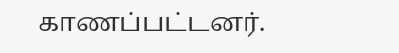காணப்பட்டனர்.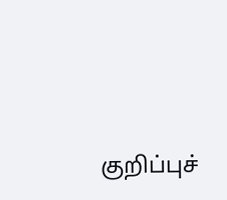குறிப்புச்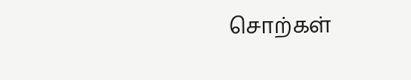சொற்கள்